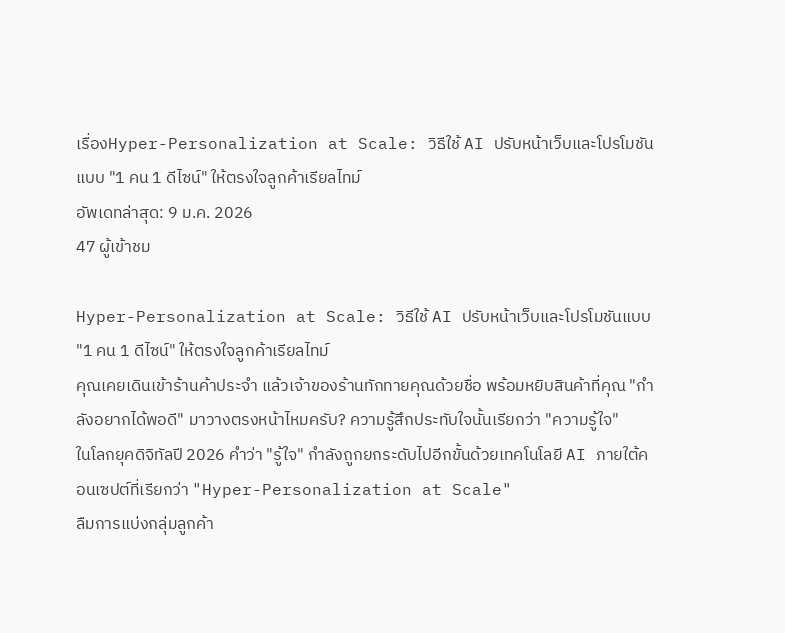เรื่องHyper-Personalization at Scale: วิธีใช้ AI ปรับหน้าเว็บและโปรโมชันแบบ "1 คน 1 ดีไซน์" ให้ตรงใจลูกค้าเรียลไทม์
อัพเดทล่าสุด: 9 ม.ค. 2026
47 ผู้เข้าชม

Hyper-Personalization at Scale: วิธีใช้ AI ปรับหน้าเว็บและโปรโมชันแบบ "1 คน 1 ดีไซน์" ให้ตรงใจลูกค้าเรียลไทม์
คุณเคยเดินเข้าร้านค้าประจำ แล้วเจ้าของร้านทักทายคุณด้วยชื่อ พร้อมหยิบสินค้าที่คุณ "กำลังอยากได้พอดี" มาวางตรงหน้าไหมครับ? ความรู้สึกประทับใจนั้นเรียกว่า "ความรู้ใจ"
ในโลกยุคดิจิทัลปี 2026 คำว่า "รู้ใจ" กำลังถูกยกระดับไปอีกขั้นด้วยเทคโนโลยี AI ภายใต้คอนเซปต์ที่เรียกว่า "Hyper-Personalization at Scale"
ลืมการแบ่งกลุ่มลูกค้า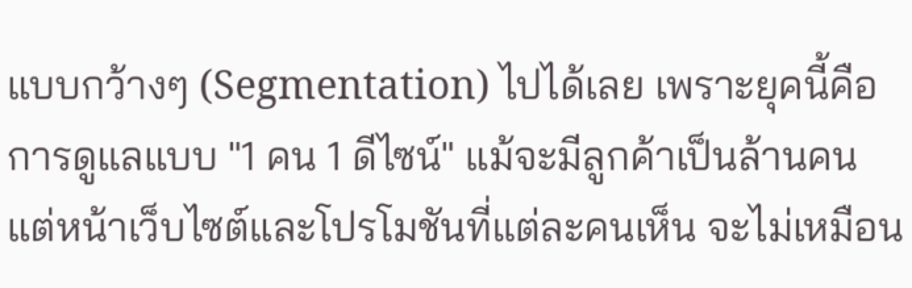แบบกว้างๆ (Segmentation) ไปได้เลย เพราะยุคนี้คือการดูแลแบบ "1 คน 1 ดีไซน์" แม้จะมีลูกค้าเป็นล้านคน แต่หน้าเว็บไซต์และโปรโมชันที่แต่ละคนเห็น จะไม่เหมือน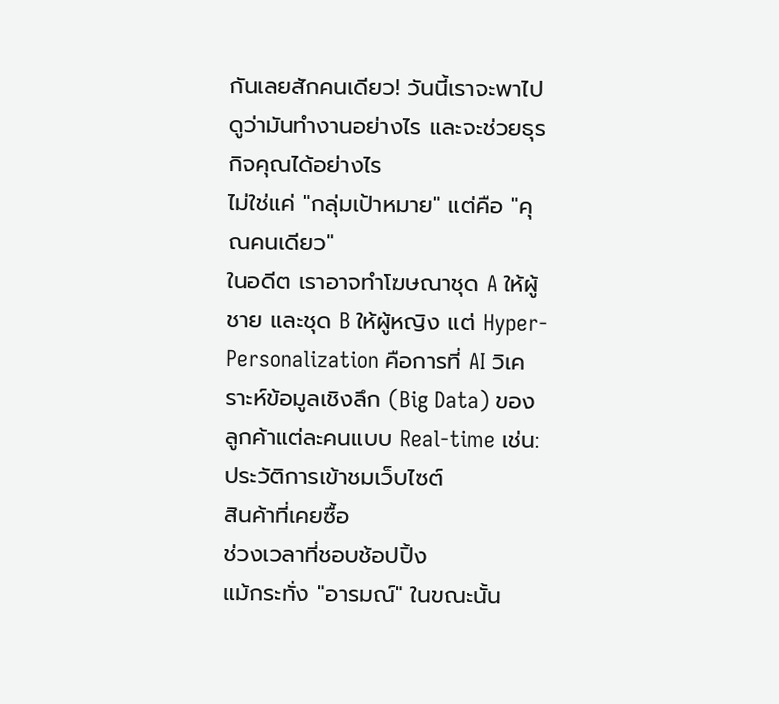กันเลยสักคนเดียว! วันนี้เราจะพาไปดูว่ามันทำงานอย่างไร และจะช่วยธุรกิจคุณได้อย่างไร
ไม่ใช่แค่ "กลุ่มเป้าหมาย" แต่คือ "คุณคนเดียว"
ในอดีต เราอาจทำโฆษณาชุด A ให้ผู้ชาย และชุด B ให้ผู้หญิง แต่ Hyper-Personalization คือการที่ AI วิเคราะห์ข้อมูลเชิงลึก (Big Data) ของลูกค้าแต่ละคนแบบ Real-time เช่น:
ประวัติการเข้าชมเว็บไซต์
สินค้าที่เคยซื้อ
ช่วงเวลาที่ชอบช้อปปิ้ง
แม้กระทั่ง "อารมณ์" ในขณะนั้น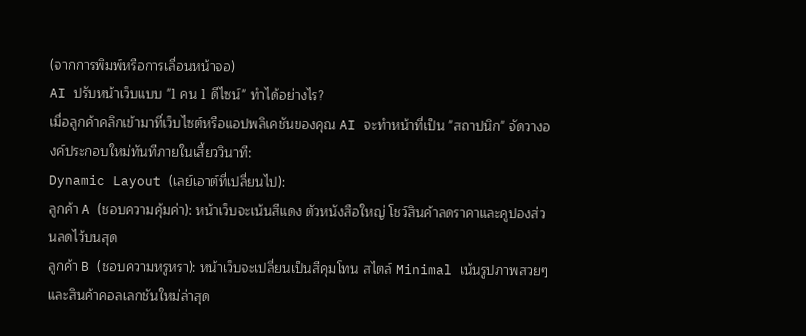(จากการพิมพ์หรือการเลื่อนหน้าจอ)
AI ปรับหน้าเว็บแบบ "1 คน 1 ดีไซน์" ทำได้อย่างไร?
เมื่อลูกค้าคลิกเข้ามาที่เว็บไซต์หรือแอปพลิเคชันของคุณ AI จะทำหน้าที่เป็น "สถาปนิก" จัดวางองค์ประกอบใหม่ทันทีภายในเสี้ยววินาที:
Dynamic Layout (เลย์เอาต์ที่เปลี่ยนไป):
ลูกค้า A (ชอบความคุ้มค่า): หน้าเว็บจะเน้นสีแดง ตัวหนังสือใหญ่ โชว์สินค้าลดราคาและคูปองส่วนลดไว้บนสุด
ลูกค้า B (ชอบความหรูหรา): หน้าเว็บจะเปลี่ยนเป็นสีคุมโทน สไตล์ Minimal เน้นรูปภาพสวยๆ และสินค้าคอลเลกชันใหม่ล่าสุด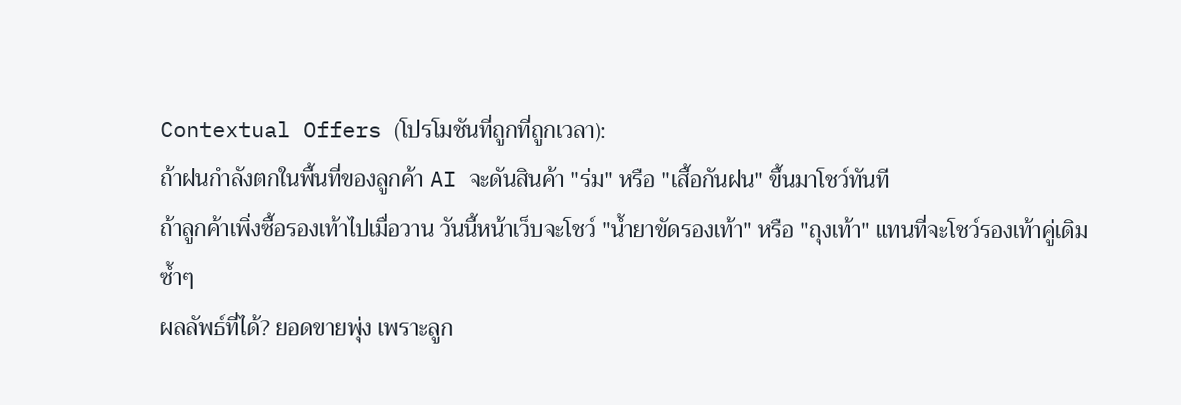Contextual Offers (โปรโมชันที่ถูกที่ถูกเวลา):
ถ้าฝนกำลังตกในพื้นที่ของลูกค้า AI จะดันสินค้า "ร่ม" หรือ "เสื้อกันฝน" ขึ้นมาโชว์ทันที
ถ้าลูกค้าเพิ่งซื้อรองเท้าไปเมื่อวาน วันนี้หน้าเว็บจะโชว์ "น้ำยาขัดรองเท้า" หรือ "ถุงเท้า" แทนที่จะโชว์รองเท้าคู่เดิมซ้ำๆ
ผลลัพธ์ที่ได้? ยอดขายพุ่ง เพราะลูก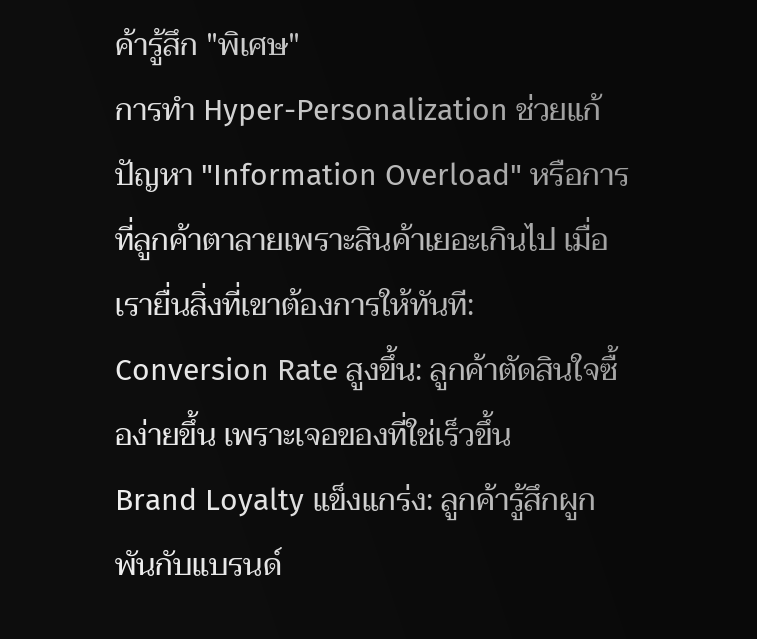ค้ารู้สึก "พิเศษ"
การทำ Hyper-Personalization ช่วยแก้ปัญหา "Information Overload" หรือการที่ลูกค้าตาลายเพราะสินค้าเยอะเกินไป เมื่อเรายื่นสิ่งที่เขาต้องการให้ทันที:
Conversion Rate สูงขึ้น: ลูกค้าตัดสินใจซื้อง่ายขึ้น เพราะเจอของที่ใช่เร็วขึ้น
Brand Loyalty แข็งแกร่ง: ลูกค้ารู้สึกผูกพันกับแบรนด์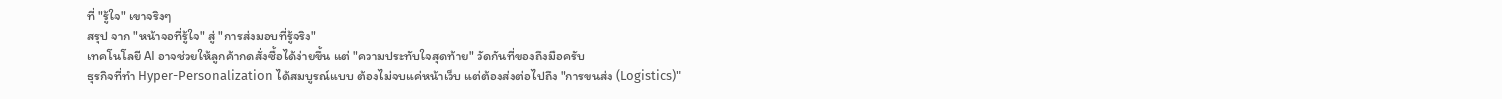ที่ "รู้ใจ" เขาจริงๆ
สรุป จาก "หน้าจอที่รู้ใจ" สู่ "การส่งมอบที่รู้จริง"
เทคโนโลยี AI อาจช่วยให้ลูกค้ากดสั่งซื้อได้ง่ายขึ้น แต่ "ความประทับใจสุดท้าย" วัดกันที่ของถึงมือครับ
ธุรกิจที่ทำ Hyper-Personalization ได้สมบูรณ์แบบ ต้องไม่จบแค่หน้าเว็บ แต่ต้องส่งต่อไปถึง "การขนส่ง (Logistics)"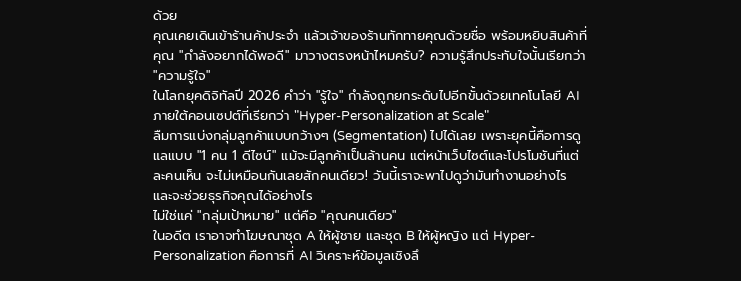ด้วย
คุณเคยเดินเข้าร้านค้าประจำ แล้วเจ้าของร้านทักทายคุณด้วยชื่อ พร้อมหยิบสินค้าที่คุณ "กำลังอยากได้พอดี" มาวางตรงหน้าไหมครับ? ความรู้สึกประทับใจนั้นเรียกว่า "ความรู้ใจ"
ในโลกยุคดิจิทัลปี 2026 คำว่า "รู้ใจ" กำลังถูกยกระดับไปอีกขั้นด้วยเทคโนโลยี AI ภายใต้คอนเซปต์ที่เรียกว่า "Hyper-Personalization at Scale"
ลืมการแบ่งกลุ่มลูกค้าแบบกว้างๆ (Segmentation) ไปได้เลย เพราะยุคนี้คือการดูแลแบบ "1 คน 1 ดีไซน์" แม้จะมีลูกค้าเป็นล้านคน แต่หน้าเว็บไซต์และโปรโมชันที่แต่ละคนเห็น จะไม่เหมือนกันเลยสักคนเดียว! วันนี้เราจะพาไปดูว่ามันทำงานอย่างไร และจะช่วยธุรกิจคุณได้อย่างไร
ไม่ใช่แค่ "กลุ่มเป้าหมาย" แต่คือ "คุณคนเดียว"
ในอดีต เราอาจทำโฆษณาชุด A ให้ผู้ชาย และชุด B ให้ผู้หญิง แต่ Hyper-Personalization คือการที่ AI วิเคราะห์ข้อมูลเชิงลึ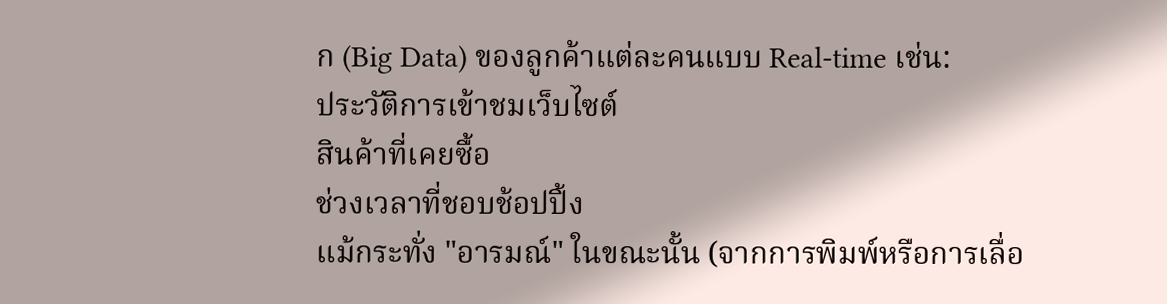ก (Big Data) ของลูกค้าแต่ละคนแบบ Real-time เช่น:
ประวัติการเข้าชมเว็บไซต์
สินค้าที่เคยซื้อ
ช่วงเวลาที่ชอบช้อปปิ้ง
แม้กระทั่ง "อารมณ์" ในขณะนั้น (จากการพิมพ์หรือการเลื่อ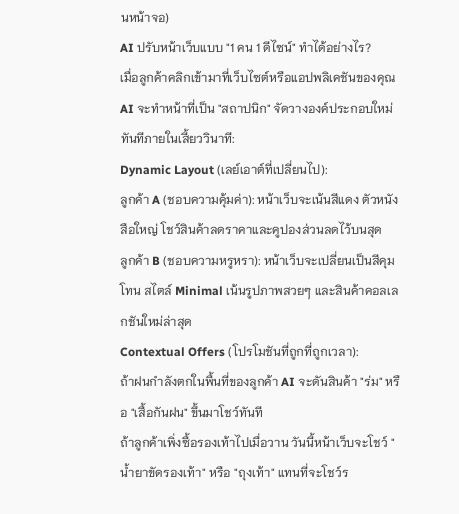นหน้าจอ)
AI ปรับหน้าเว็บแบบ "1 คน 1 ดีไซน์" ทำได้อย่างไร?
เมื่อลูกค้าคลิกเข้ามาที่เว็บไซต์หรือแอปพลิเคชันของคุณ AI จะทำหน้าที่เป็น "สถาปนิก" จัดวางองค์ประกอบใหม่ทันทีภายในเสี้ยววินาที:
Dynamic Layout (เลย์เอาต์ที่เปลี่ยนไป):
ลูกค้า A (ชอบความคุ้มค่า): หน้าเว็บจะเน้นสีแดง ตัวหนังสือใหญ่ โชว์สินค้าลดราคาและคูปองส่วนลดไว้บนสุด
ลูกค้า B (ชอบความหรูหรา): หน้าเว็บจะเปลี่ยนเป็นสีคุมโทน สไตล์ Minimal เน้นรูปภาพสวยๆ และสินค้าคอลเลกชันใหม่ล่าสุด
Contextual Offers (โปรโมชันที่ถูกที่ถูกเวลา):
ถ้าฝนกำลังตกในพื้นที่ของลูกค้า AI จะดันสินค้า "ร่ม" หรือ "เสื้อกันฝน" ขึ้นมาโชว์ทันที
ถ้าลูกค้าเพิ่งซื้อรองเท้าไปเมื่อวาน วันนี้หน้าเว็บจะโชว์ "น้ำยาขัดรองเท้า" หรือ "ถุงเท้า" แทนที่จะโชว์ร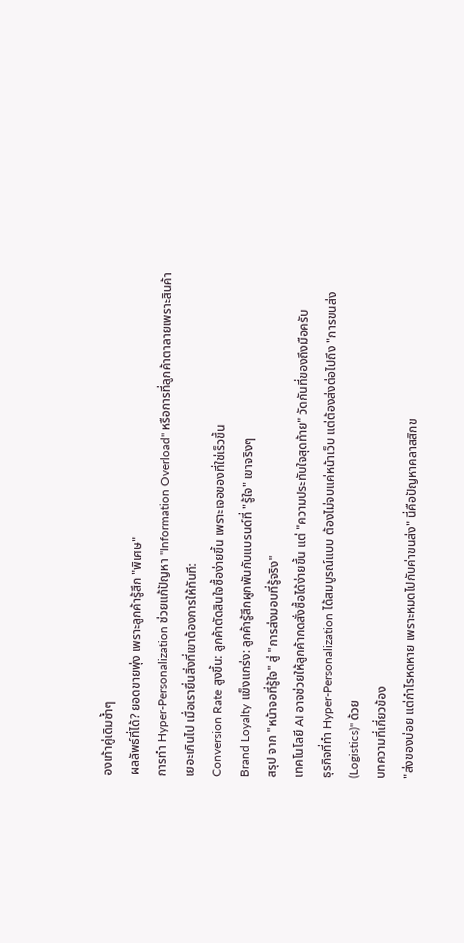องเท้าคู่เดิมซ้ำๆ
ผลลัพธ์ที่ได้? ยอดขายพุ่ง เพราะลูกค้ารู้สึก "พิเศษ"
การทำ Hyper-Personalization ช่วยแก้ปัญหา "Information Overload" หรือการที่ลูกค้าตาลายเพราะสินค้าเยอะเกินไป เมื่อเรายื่นสิ่งที่เขาต้องการให้ทันที:
Conversion Rate สูงขึ้น: ลูกค้าตัดสินใจซื้อง่ายขึ้น เพราะเจอของที่ใช่เร็วขึ้น
Brand Loyalty แข็งแกร่ง: ลูกค้ารู้สึกผูกพันกับแบรนด์ที่ "รู้ใจ" เขาจริงๆ
สรุป จาก "หน้าจอที่รู้ใจ" สู่ "การส่งมอบที่รู้จริง"
เทคโนโลยี AI อาจช่วยให้ลูกค้ากดสั่งซื้อได้ง่ายขึ้น แต่ "ความประทับใจสุดท้าย" วัดกันที่ของถึงมือครับ
ธุรกิจที่ทำ Hyper-Personalization ได้สมบูรณ์แบบ ต้องไม่จบแค่หน้าเว็บ แต่ต้องส่งต่อไปถึง "การขนส่ง (Logistics)" ด้วย
บทความที่เกี่ยวข้อง
"ส่งของบ่อย แต่กำไรหดหาย เพราะหมดไปกับค่าขนส่ง" นี่คือปัญหาคลาสสิกข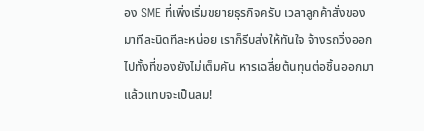อง SME ที่เพิ่งเริ่มขยายธุรกิจครับ เวลาลูกค้าสั่งของมาทีละนิดทีละหน่อย เราก็รีบส่งให้ทันใจ จ้างรถวิ่งออกไปทั้งที่ของยังไม่เต็มคัน หารเฉลี่ยต้นทุนต่อชิ้นออกมาแล้วแทบจะเป็นลม!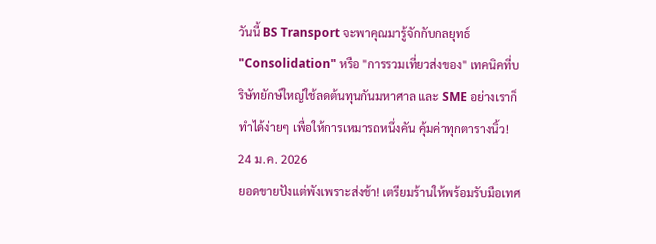วันนี้ BS Transport จะพาคุณมารู้จักกับกลยุทธ์ "Consolidation" หรือ "การรวมเที่ยวส่งของ" เทคนิคที่บริษัทยักษ์ใหญ่ใช้ลดต้นทุนกันมหาศาล และ SME อย่างเราก็ทำได้ง่ายๆ เพื่อให้การเหมารถหนึ่งคัน คุ้มค่าทุกตารางนิ้ว!
24 ม.ค. 2026
ยอดขายปังแต่พังเพราะส่งช้า! เตรียมร้านให้พร้อมรับมือเทศ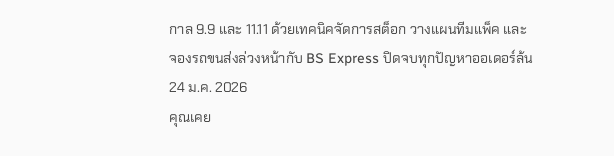กาล 9.9 และ 11.11 ด้วยเทคนิคจัดการสต็อก วางแผนทีมแพ็ค และจองรถขนส่งล่วงหน้ากับ BS Express ปิดจบทุกปัญหาออเดอร์ล้น
24 ม.ค. 2026
คุณเคย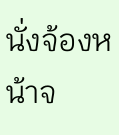นั่งจ้องหน้าจ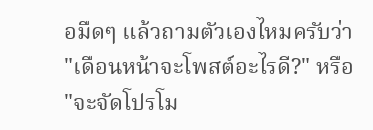อมืดๆ แล้วถามตัวเองไหมครับว่า "เดือนหน้าจะโพสต์อะไรดี?" หรือ "จะจัดโปรโม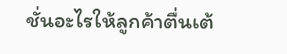ชั่นอะไรให้ลูกค้าตื่นเต้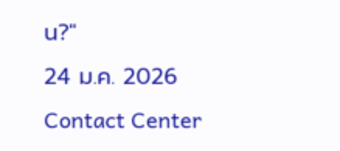น?"
24 ม.ค. 2026
Contact Center